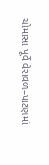ચોમાસા પૂર્વે વેરાવળ–પાટણમાં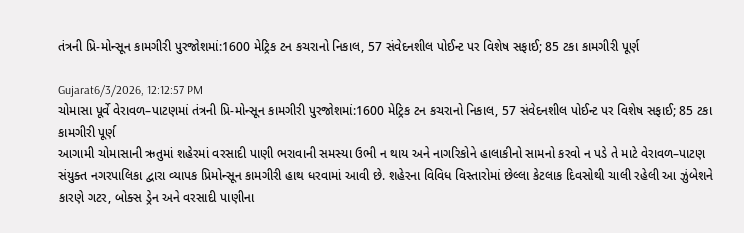તંત્રની પ્રિ-મોન્સૂન કામગીરી પુરજોશમાં:1600 મેટ્રિક ટન કચરાનો નિકાલ, 57 સંવેદનશીલ પોઈન્ટ પર વિશેષ સફાઈ; 85 ટકા કામગીરી પૂર્ણ

Gujarat6/3/2026, 12:12:57 PM
ચોમાસા પૂર્વે વેરાવળ–પાટણમાં તંત્રની પ્રિ-મોન્સૂન કામગીરી પુરજોશમાં:1600 મેટ્રિક ટન કચરાનો નિકાલ, 57 સંવેદનશીલ પોઈન્ટ પર વિશેષ સફાઈ; 85 ટકા કામગીરી પૂર્ણ
આગામી ચોમાસાની ઋતુમાં શહેરમાં વરસાદી પાણી ભરાવાની સમસ્યા ઉભી ન થાય અને નાગરિકોને હાલાકીનો સામનો કરવો ન પડે તે માટે વેરાવળ–પાટણ સંયુક્ત નગરપાલિકા દ્વારા વ્યાપક પ્રિમોન્સૂન કામગીરી હાથ ધરવામાં આવી છે. શહેરના વિવિધ વિસ્તારોમાં છેલ્લા કેટલાક દિવસોથી ચાલી રહેલી આ ઝુંબેશને કારણે ગટર, બોક્સ ડ્રેન અને વરસાદી પાણીના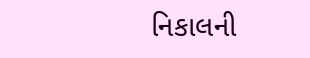નિકાલની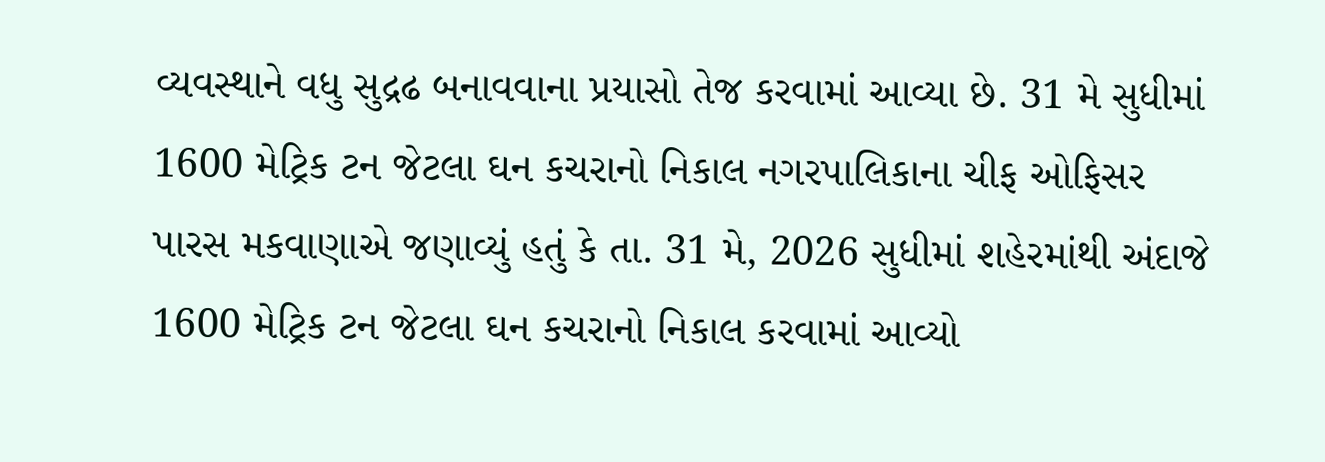વ્યવસ્થાને વધુ સુદ્રઢ બનાવવાના પ્રયાસો તેજ કરવામાં આવ્યા છે. 31 મે સુધીમાં 1600 મેટ્રિક ટન જેટલા ઘન કચરાનો નિકાલ નગરપાલિકાના ચીફ ઓફિસર પારસ મકવાણાએ જણાવ્યું હતું કે તા. 31 મે, 2026 સુધીમાં શહેરમાંથી અંદાજે 1600 મેટ્રિક ટન જેટલા ઘન કચરાનો નિકાલ કરવામાં આવ્યો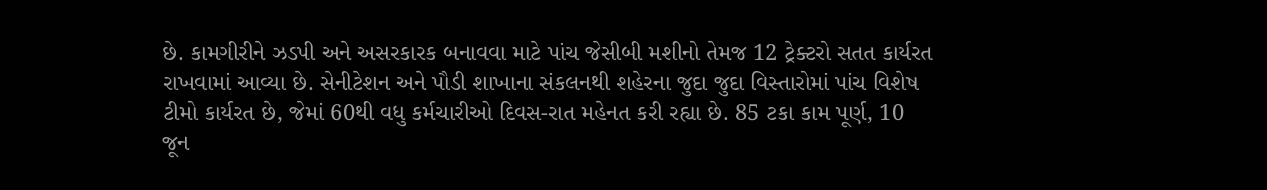છે. કામગીરીને ઝડપી અને અસરકારક બનાવવા માટે પાંચ જેસીબી મશીનો તેમજ 12 ટ્રેક્ટરો સતત કાર્યરત રાખવામાં આવ્યા છે. સેનીટેશન અને પૌડી શાખાના સંકલનથી શહેરના જુદા જુદા વિસ્તારોમાં પાંચ વિશેષ ટીમો કાર્યરત છે, જેમાં 60થી વધુ કર્મચારીઓ દિવસ-રાત મહેનત કરી રહ્યા છે. 85 ટકા કામ પૂર્ણ, 10 જૂન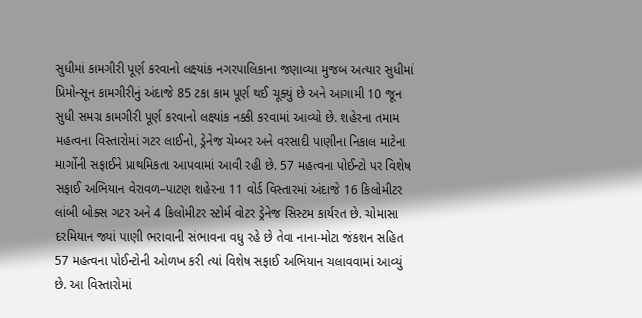સુધીમાં કામગીરી પૂર્ણ કરવાનો લક્ષ્યાંક નગરપાલિકાના જણાવ્યા મુજબ અત્યાર સુધીમાં પ્રિમોન્સૂન કામગીરીનું અંદાજે 85 ટકા કામ પૂર્ણ થઈ ચૂક્યું છે અને આગામી 10 જૂન સુધી સમગ્ર કામગીરી પૂર્ણ કરવાનો લક્ષ્યાંક નક્કી કરવામાં આવ્યો છે. શહેરના તમામ મહત્વના વિસ્તારોમાં ગટર લાઈનો, ડ્રેનેજ ચેમ્બર અને વરસાદી પાણીના નિકાલ માટેના માર્ગોની સફાઈને પ્રાથમિકતા આપવામાં આવી રહી છે. 57 મહત્વના પોઈન્ટો પર વિશેષ સફાઈ અભિયાન વેરાવળ–પાટણ શહેરના 11 વોર્ડ વિસ્તારમાં અંદાજે 16 કિલોમીટર લાંબી બોક્સ ગટર અને 4 કિલોમીટર સ્ટોર્મ વોટર ડ્રેનેજ સિસ્ટમ કાર્યરત છે. ચોમાસા દરમિયાન જ્યાં પાણી ભરાવાની સંભાવના વધુ રહે છે તેવા નાના-મોટા જંકશન સહિત 57 મહત્વના પોઈન્ટોની ઓળખ કરી ત્યાં વિશેષ સફાઈ અભિયાન ચલાવવામાં આવ્યું છે. આ વિસ્તારોમાં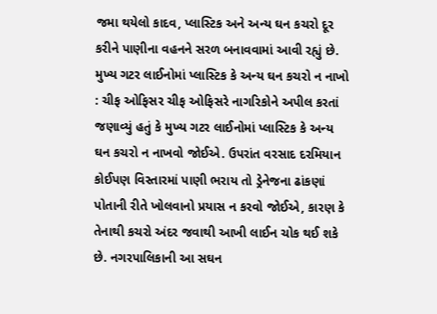જમા થયેલો કાદવ, પ્લાસ્ટિક અને અન્ય ઘન કચરો દૂર કરીને પાણીના વહનને સરળ બનાવવામાં આવી રહ્યું છે. મુખ્ય ગટર લાઈનોમાં પ્લાસ્ટિક કે અન્ય ઘન કચરો ન નાખો : ચીફ ઓફિસર ચીફ ઓફિસરે નાગરિકોને અપીલ કરતાં જણાવ્યું હતું કે મુખ્ય ગટર લાઈનોમાં પ્લાસ્ટિક કે અન્ય ઘન કચરો ન નાખવો જોઈએ. ઉપરાંત વરસાદ દરમિયાન કોઈપણ વિસ્તારમાં પાણી ભરાય તો ડ્રેનેજના ઢાંકણાં પોતાની રીતે ખોલવાનો પ્રયાસ ન કરવો જોઈએ, કારણ કે તેનાથી કચરો અંદર જવાથી આખી લાઈન ચોક થઈ શકે છે. નગરપાલિકાની આ સઘન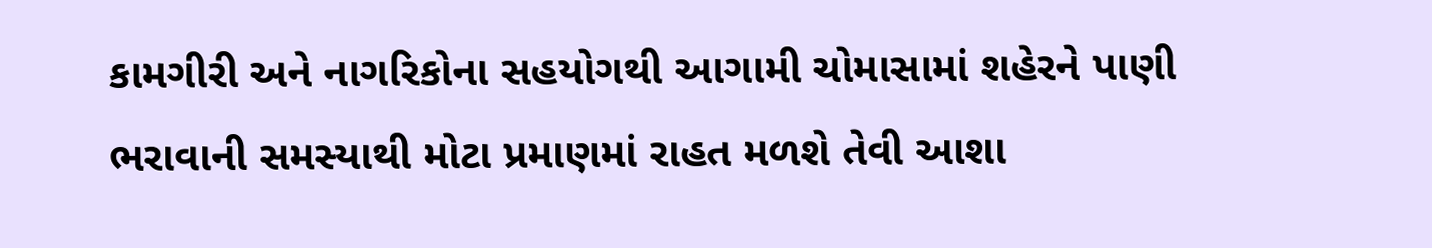કામગીરી અને નાગરિકોના સહયોગથી આગામી ચોમાસામાં શહેરને પાણી ભરાવાની સમસ્યાથી મોટા પ્રમાણમાં રાહત મળશે તેવી આશા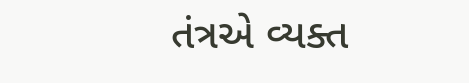તંત્રએ વ્યક્ત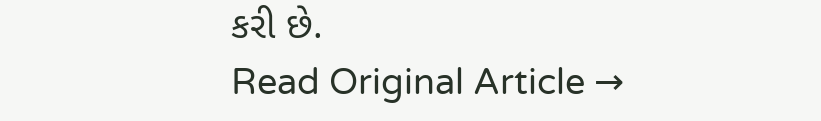કરી છે.
Read Original Article →